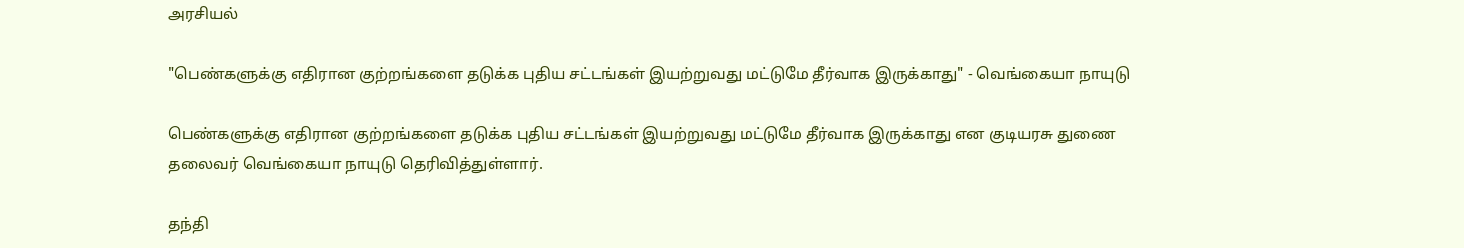அரசியல்

"பெண்களுக்கு எதிரான குற்றங்களை தடுக்க புதிய சட்டங்கள் இயற்றுவது மட்டுமே தீர்வாக இருக்காது" - வெங்கையா நாயுடு

பெண்களுக்கு எதிரான குற்றங்களை தடுக்க புதிய சட்டங்கள் இயற்றுவது மட்டுமே தீர்வாக இருக்காது என குடியரசு துணை தலைவர் வெங்கையா நாயுடு தெரிவித்துள்ளார்.

தந்தி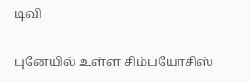டிவி

புனேயில் உள்ள சிம்பயோசிஸ்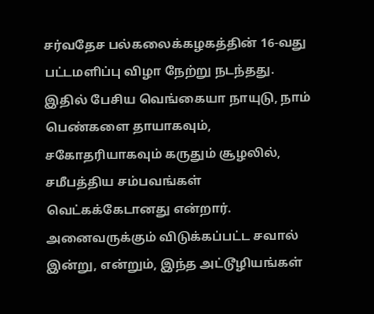சர்வதேச பல்கலைக்கழகத்தின் 16-வது பட்டமளிப்பு விழா நேற்று நடந்தது. இதில் பேசிய வெங்கையா நாயுடு, நாம் பெண்களை தாயாகவும், சகோதரியாகவும் கருதும் சூழலில், சமீபத்திய சம்பவங்கள் வெட்கக்கேடானது என்றார். அனைவருக்கும் விடுக்கப்பட்ட சவால் இன்று, என்றும், இந்த அட்டூழியங்கள்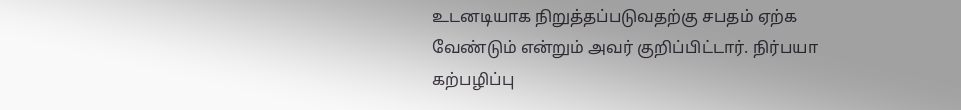உடனடியாக நிறுத்தப்படுவதற்கு சபதம் ஏற்க வேண்டும் என்றும் அவர் குறிப்பிட்டார். நிர்பயா கற்பழிப்பு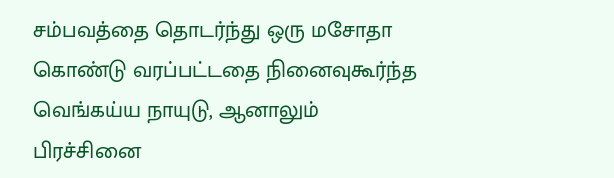சம்பவத்தை தொடர்ந்து ஒரு மசோதா கொண்டு வரப்பட்டதை நினைவுகூர்ந்த வெங்கய்ய நாயுடு, ஆனாலும் பிரச்சினை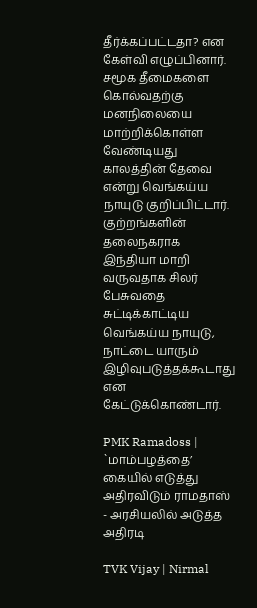தீர்க்கப்பட்டதா? என கேள்வி எழுப்பினார். சமூக தீமைகளை கொல்வதற்கு மனநிலையை மாற்றிக்கொள்ள வேண்டியது காலத்தின் தேவை என்று வெங்கய்ய நாயுடு குறிப்பிட்டார். குற்றங்களின் தலைநகராக இந்தியா மாறி வருவதாக சிலர் பேசுவதை சுட்டிக்காட்டிய வெங்கய்ய நாயுடு, நாட்டை யாரும் இழிவுபடுத்தக்கூடாது என கேட்டுக்கொண்டார்.

PMK Ramadoss | `மாம்பழத்தை’ கையில் எடுத்து அதிரவிடும் ராமதாஸ் - அரசியலில் அடுத்த அதிரடி

TVK Vijay | Nirmal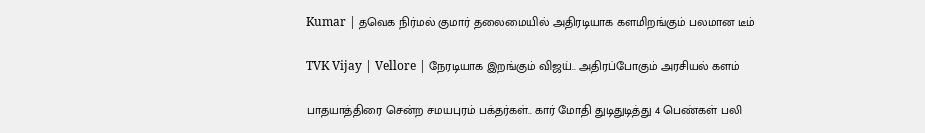Kumar | தவெக நிர்மல் குமார் தலைமையில் அதிரடியாக களமிறங்கும் பலமான டீம்

TVK Vijay | Vellore | நேரடியாக இறங்கும் விஜய்.. அதிரப்போகும் அரசியல் களம்

பாதயாத்திரை சென்ற சமயபுரம் பக்தர்கள்.. கார் மோதி துடிதுடித்து 4 பெண்கள் பலி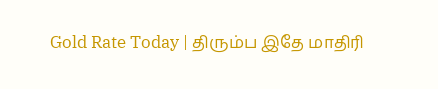Gold Rate Today | திரும்ப இதே மாதிரி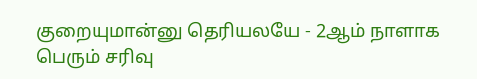குறையுமான்னு தெரியலயே - 2ஆம் நாளாக பெரும் சரிவு